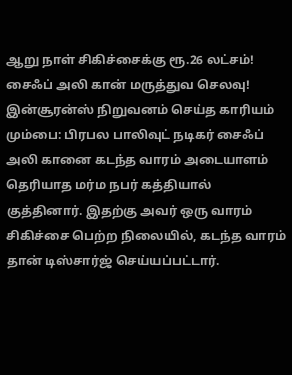ஆறு நாள் சிகிச்சைக்கு ரூ.26 லட்சம்! சைஃப் அலி கான் மருத்துவ செலவு! இன்சூரன்ஸ் நிறுவனம் செய்த காரியம்
மும்பை: பிரபல பாலிவுட் நடிகர் சைஃப் அலி கானை கடந்த வாரம் அடையாளம் தெரியாத மர்ம நபர் கத்தியால் குத்தினார். இதற்கு அவர் ஒரு வாரம் சிகிச்சை பெற்ற நிலையில், கடந்த வாரம் தான் டிஸ்சார்ஜ் செய்யப்பட்டார்.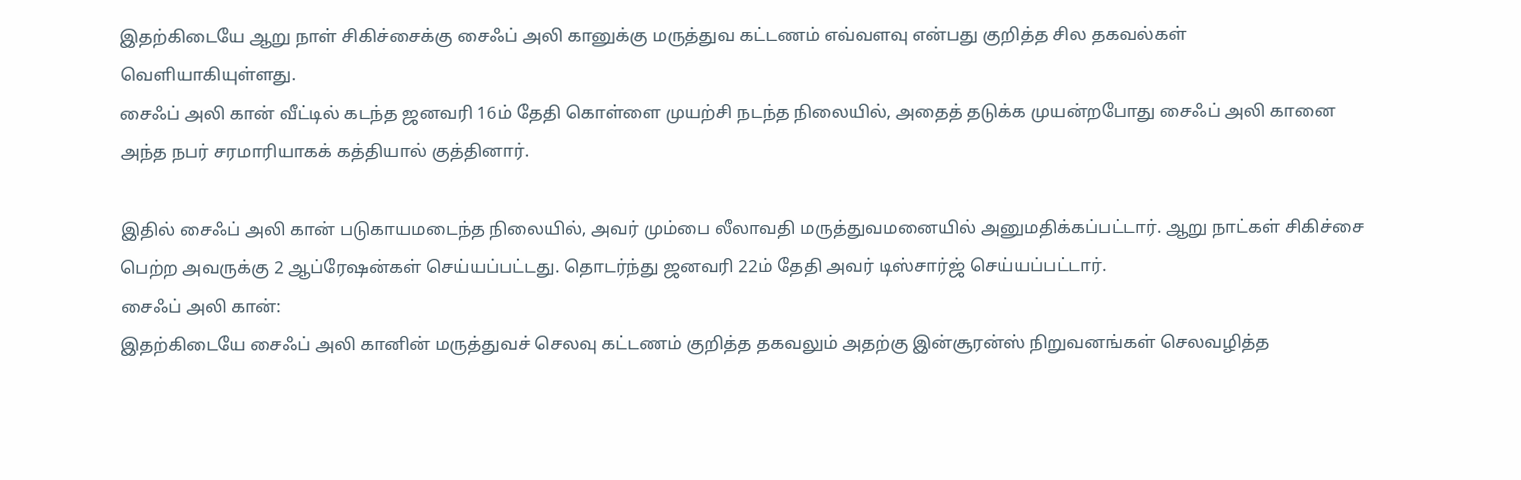இதற்கிடையே ஆறு நாள் சிகிச்சைக்கு சைஃப் அலி கானுக்கு மருத்துவ கட்டணம் எவ்வளவு என்பது குறித்த சில தகவல்கள் வெளியாகியுள்ளது.
சைஃப் அலி கான் வீட்டில் கடந்த ஜனவரி 16ம் தேதி கொள்ளை முயற்சி நடந்த நிலையில், அதைத் தடுக்க முயன்றபோது சைஃப் அலி கானை அந்த நபர் சரமாரியாகக் கத்தியால் குத்தினார்.

இதில் சைஃப் அலி கான் படுகாயமடைந்த நிலையில், அவர் மும்பை லீலாவதி மருத்துவமனையில் அனுமதிக்கப்பட்டார். ஆறு நாட்கள் சிகிச்சை பெற்ற அவருக்கு 2 ஆப்ரேஷன்கள் செய்யப்பட்டது. தொடர்ந்து ஜனவரி 22ம் தேதி அவர் டிஸ்சார்ஜ் செய்யப்பட்டார்.
சைஃப் அலி கான்:
இதற்கிடையே சைஃப் அலி கானின் மருத்துவச் செலவு கட்டணம் குறித்த தகவலும் அதற்கு இன்சூரன்ஸ் நிறுவனங்கள் செலவழித்த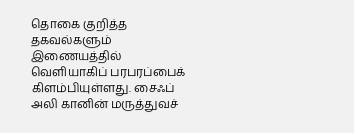தொகை குறித்த தகவல்களும் இணையத்தில் வெளியாகிப் பரபரப்பைக் கிளம்பியுள்ளது. சைஃப் அலி கானின் மருத்துவச்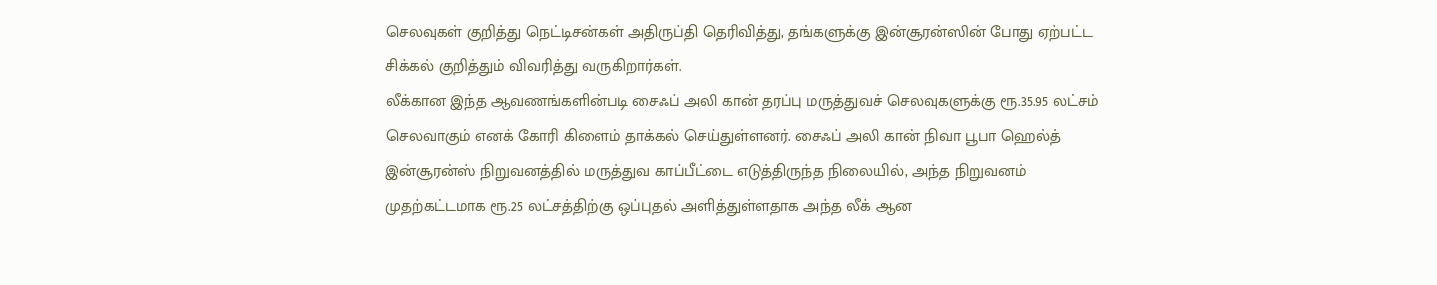செலவுகள் குறித்து நெட்டிசன்கள் அதிருப்தி தெரிவித்து, தங்களுக்கு இன்சூரன்ஸின் போது ஏற்பட்ட சிக்கல் குறித்தும் விவரித்து வருகிறார்கள்.
லீக்கான இந்த ஆவணங்களின்படி சைஃப் அலி கான் தரப்பு மருத்துவச் செலவுகளுக்கு ரூ.35.95 லட்சம் செலவாகும் எனக் கோரி கிளைம் தாக்கல் செய்துள்ளனர். சைஃப் அலி கான் நிவா பூபா ஹெல்த் இன்சூரன்ஸ் நிறுவனத்தில் மருத்துவ காப்பீட்டை எடுத்திருந்த நிலையில், அந்த நிறுவனம் முதற்கட்டமாக ரூ.25 லட்சத்திற்கு ஒப்புதல் அளித்துள்ளதாக அந்த லீக் ஆன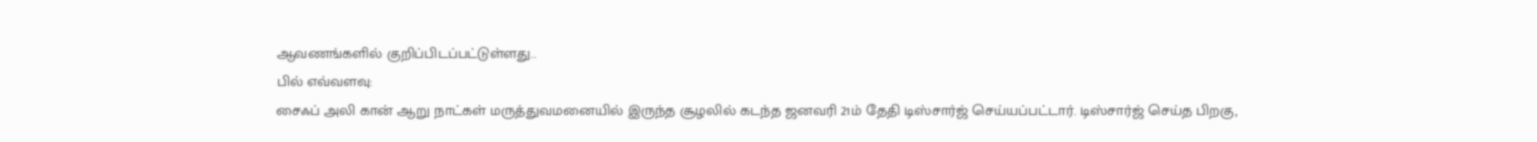ஆவணங்களில் குறிப்பிடப்பட்டுள்ளது..
பில் எவ்வளவு:
சைஃப் அலி கான் ஆறு நாட்கள் மருத்துவமனையில் இருந்த சூழலில் கடந்த ஜனவரி 21ம் தேதி டிஸ்சார்ஜ் செய்யப்பட்டார். டிஸ்சார்ஜ் செய்த பிறகு,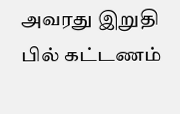அவரது இறுதி பில் கட்டணம்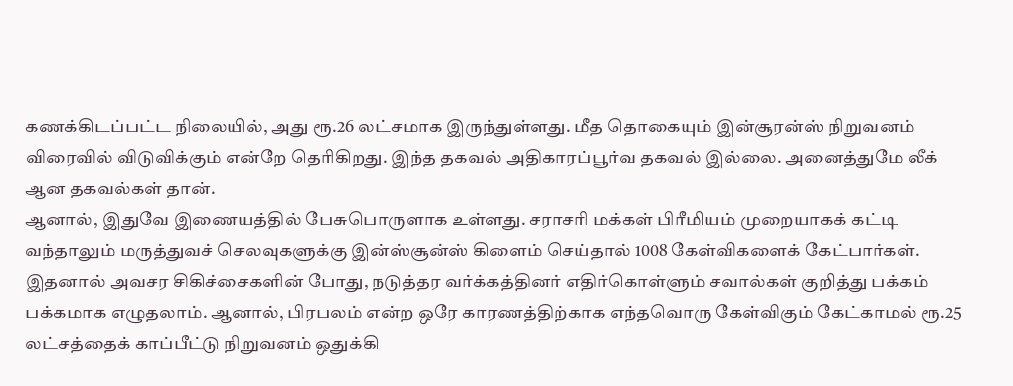கணக்கிடப்பட்ட நிலையில், அது ரூ.26 லட்சமாக இருந்துள்ளது. மீத தொகையும் இன்சூரன்ஸ் நிறுவனம் விரைவில் விடுவிக்கும் என்றே தெரிகிறது. இந்த தகவல் அதிகாரப்பூர்வ தகவல் இல்லை. அனைத்துமே லீக் ஆன தகவல்கள் தான்.
ஆனால், இதுவே இணையத்தில் பேசுபொருளாக உள்ளது. சராசரி மக்கள் பிரீமியம் முறையாகக் கட்டி வந்தாலும் மருத்துவச் செலவுகளுக்கு இன்ஸ்சூன்ஸ் கிளைம் செய்தால் 1008 கேள்விகளைக் கேட்பார்கள். இதனால் அவசர சிகிச்சைகளின் போது, நடுத்தர வர்க்கத்தினர் எதிர்கொள்ளும் சவால்கள் குறித்து பக்கம் பக்கமாக எழுதலாம். ஆனால், பிரபலம் என்ற ஒரே காரணத்திற்காக எந்தவொரு கேள்விகும் கேட்காமல் ரூ.25 லட்சத்தைக் காப்பீட்டு நிறுவனம் ஒதுக்கி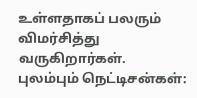உள்ளதாகப் பலரும் விமர்சித்து வருகிறார்கள்.
புலம்பும் நெட்டிசன்கள்: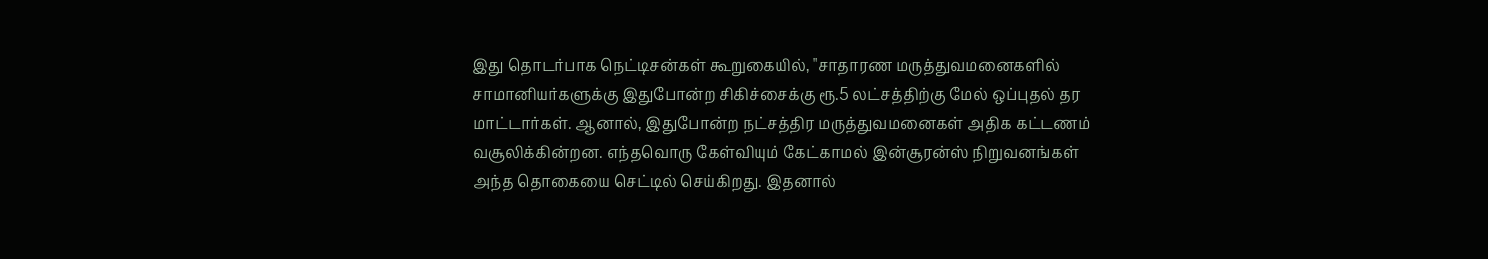இது தொடர்பாக நெட்டிசன்கள் கூறுகையில், "சாதாரண மருத்துவமனைகளில் சாமானியர்களுக்கு இதுபோன்ற சிகிச்சைக்கு ரூ.5 லட்சத்திற்கு மேல் ஒப்புதல் தர மாட்டார்கள். ஆனால், இதுபோன்ற நட்சத்திர மருத்துவமனைகள் அதிக கட்டணம் வசூலிக்கின்றன. எந்தவொரு கேள்வியும் கேட்காமல் இன்சூரன்ஸ் நிறுவனங்கள் அந்த தொகையை செட்டில் செய்கிறது. இதனால்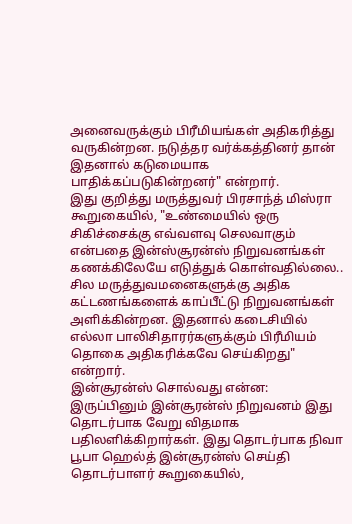அனைவருக்கும் பிரீமியங்கள் அதிகரித்து வருகின்றன. நடுத்தர வர்க்கத்தினர் தான் இதனால் கடுமையாக பாதிக்கப்படுகின்றனர்" என்றார்.
இது குறித்து மருத்துவர் பிரசாந்த் மிஸ்ரா கூறுகையில், "உண்மையில் ஒரு சிகிச்சைக்கு எவ்வளவு செலவாகும் என்பதை இன்ஸ்சூரன்ஸ் நிறுவனங்கள் கணக்கிலேயே எடுத்துக் கொள்வதில்லை.. சில மருத்துவமனைகளுக்கு அதிக கட்டணங்களைக் காப்பீட்டு நிறுவனங்கள் அளிக்கின்றன. இதனால் கடைசியில் எல்லா பாலிசிதாரர்களுக்கும் பிரீமியம் தொகை அதிகரிக்கவே செய்கிறது" என்றார்.
இன்சூரன்ஸ் சொல்வது என்ன:
இருப்பினும் இன்சூரன்ஸ் நிறுவனம் இது தொடர்பாக வேறு விதமாக பதிலளிக்கிறார்கள். இது தொடர்பாக நிவா பூபா ஹெல்த் இன்சூரன்ஸ் செய்தி தொடர்பாளர் கூறுகையில்,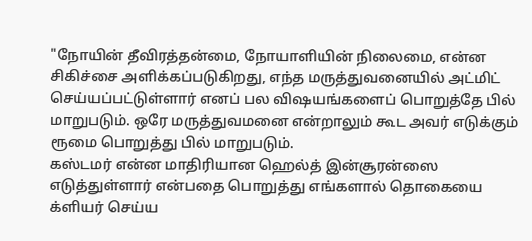"நோயின் தீவிரத்தன்மை, நோயாளியின் நிலைமை, என்ன சிகிச்சை அளிக்கப்படுகிறது, எந்த மருத்துவனையில் அட்மிட் செய்யப்பட்டுள்ளார் எனப் பல விஷயங்களைப் பொறுத்தே பில் மாறுபடும். ஒரே மருத்துவமனை என்றாலும் கூட அவர் எடுக்கும் ரூமை பொறுத்து பில் மாறுபடும்.
கஸ்டமர் என்ன மாதிரியான ஹெல்த் இன்சூரன்ஸை எடுத்துள்ளார் என்பதை பொறுத்து எங்களால் தொகையை க்ளியர் செய்ய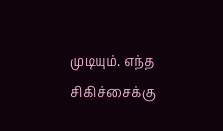முடியும். எந்த சிகிச்சைக்கு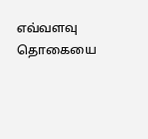எவ்வளவு தொகையை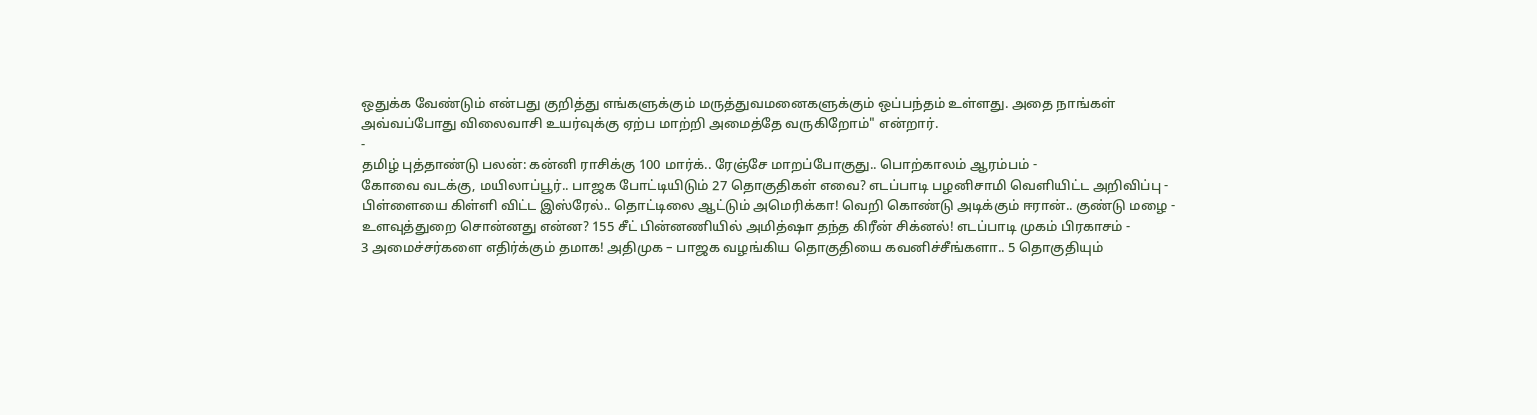ஒதுக்க வேண்டும் என்பது குறித்து எங்களுக்கும் மருத்துவமனைகளுக்கும் ஒப்பந்தம் உள்ளது. அதை நாங்கள் அவ்வப்போது விலைவாசி உயர்வுக்கு ஏற்ப மாற்றி அமைத்தே வருகிறோம்" என்றார்.
-
தமிழ் புத்தாண்டு பலன்: கன்னி ராசிக்கு 100 மார்க்.. ரேஞ்சே மாறப்போகுது.. பொற்காலம் ஆரம்பம் -
கோவை வடக்கு, மயிலாப்பூர்.. பாஜக போட்டியிடும் 27 தொகுதிகள் எவை? எடப்பாடி பழனிசாமி வெளியிட்ட அறிவிப்பு -
பிள்ளையை கிள்ளி விட்ட இஸ்ரேல்.. தொட்டிலை ஆட்டும் அமெரிக்கா! வெறி கொண்டு அடிக்கும் ஈரான்.. குண்டு மழை -
உளவுத்துறை சொன்னது என்ன? 155 சீட் பின்னணியில் அமித்ஷா தந்த கிரீன் சிக்னல்! எடப்பாடி முகம் பிரகாசம் -
3 அமைச்சர்களை எதிர்க்கும் தமாக! அதிமுக – பாஜக வழங்கிய தொகுதியை கவனிச்சீங்களா.. 5 தொகுதியும்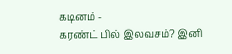கடினம் -
கரண்ட் பில் இலவசம்? இனி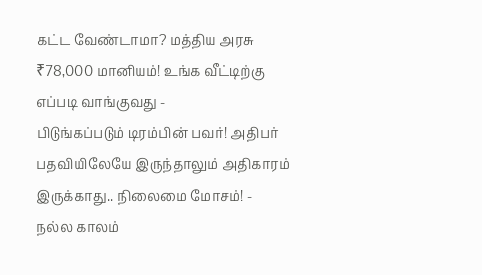கட்ட வேண்டாமா? மத்திய அரசு ₹78,000 மானியம்! உங்க வீட்டிற்கு எப்படி வாங்குவது -
பிடுங்கப்படும் டிரம்பின் பவர்! அதிபர் பதவியிலேயே இருந்தாலும் அதிகாரம் இருக்காது.. நிலைமை மோசம்! -
நல்ல காலம்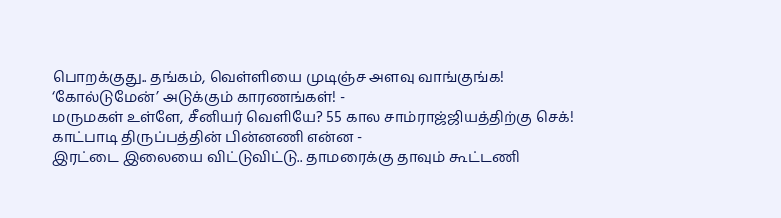பொறக்குது.. தங்கம், வெள்ளியை முடிஞ்ச அளவு வாங்குங்க! ‘கோல்டுமேன்’ அடுக்கும் காரணங்கள்! -
மருமகள் உள்ளே, சீனியர் வெளியே? 55 கால சாம்ராஜ்ஜியத்திற்கு செக்! காட்பாடி திருப்பத்தின் பின்னணி என்ன -
இரட்டை இலையை விட்டுவிட்டு.. தாமரைக்கு தாவும் கூட்டணி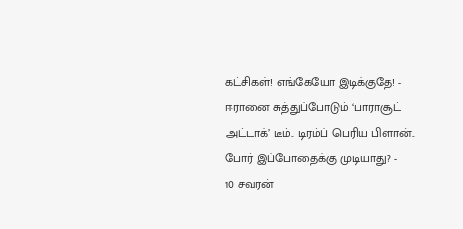கட்சிகள்! எங்கேயோ இடிக்குதே! -
ஈரானை சுத்துப்போடும் ‘பாராசூட் அட்டாக்’ டீம்.. டிரம்ப் பெரிய பிளான்.. போர் இப்போதைக்கு முடியாது? -
10 சவரன்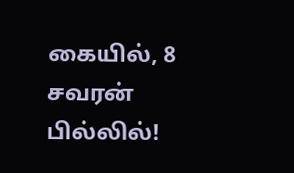கையில், 8 சவரன் பில்லில்!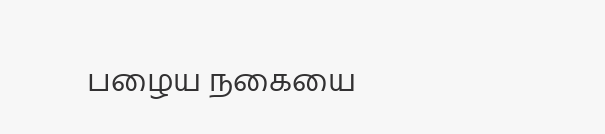பழைய நகையை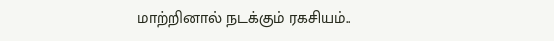மாற்றினால் நடக்கும் ரகசியம்..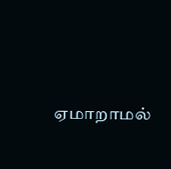ஏமாறாமல்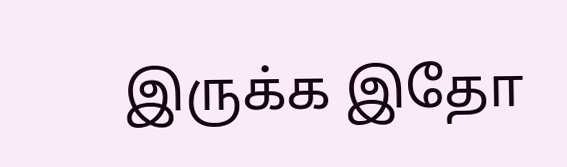இருக்க இதோ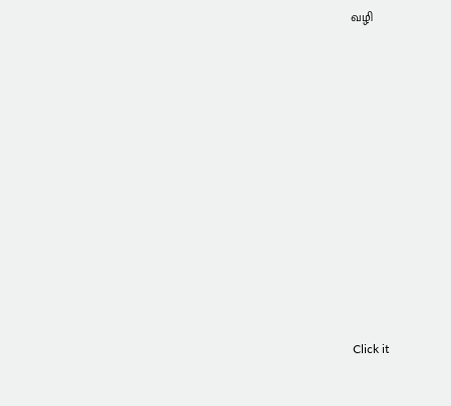வழி












Click it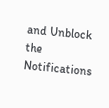and Unblock the Notifications